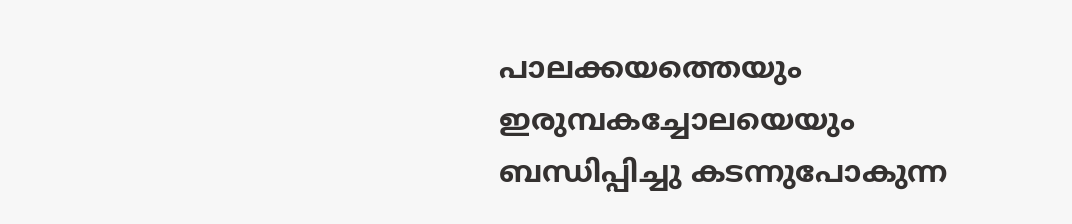പാലക്കയത്തെയും ഇരുമ്പകച്ചോലയെയും ബന്ധിപ്പിച്ചു കടന്നുപോകുന്ന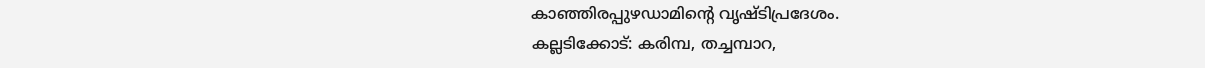കാഞ്ഞിരപ്പുഴഡാമിന്റെ വൃഷ്ടിപ്രദേശം.
കല്ലടിക്കോട്: കരിമ്പ, തച്ചമ്പാറ,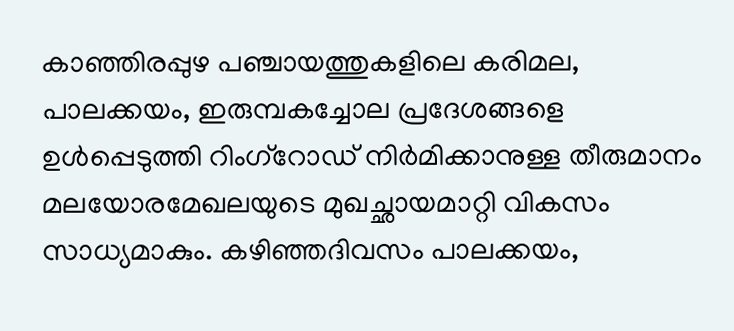കാഞ്ഞിരപ്പുഴ പഞ്ചായത്തുകളിലെ കരിമല, പാലക്കയം, ഇരുമ്പകച്ചോല പ്രദേശങ്ങളെ ഉൾപ്പെടുത്തി റിംഗ്റോഡ് നിർമിക്കാനുള്ള തീരുമാനം മലയോരമേഖലയുടെ മുഖച്ഛായമാറ്റി വികസം സാധ്യമാകും. കഴിഞ്ഞദിവസം പാലക്കയം,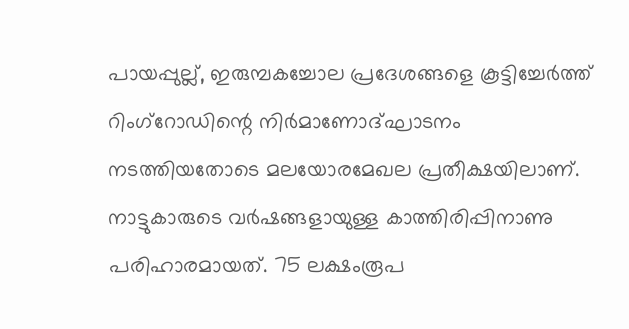പായപ്പുല്ല്, ഇരുമ്പകച്ചോല പ്രദേശങ്ങളെ കൂട്ടിച്ചേർത്ത് റിംഗ്റോഡിന്റെ നിർമാണോദ്ഘാടനം നടത്തിയതോടെ മലയോരമേഖല പ്രതീക്ഷയിലാണ്.
നാട്ടുകാരുടെ വർഷങ്ങളായുള്ള കാത്തിരിപ്പിനാണു പരിഹാരമായത്. 75 ലക്ഷംരൂപ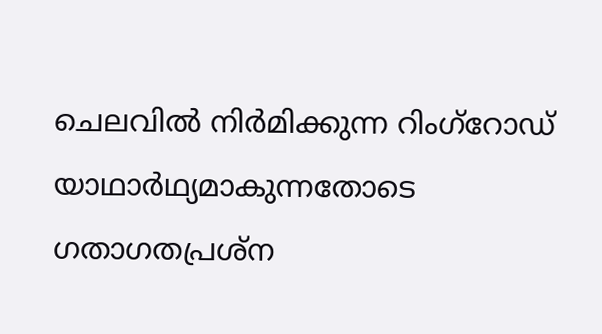ചെലവിൽ നിർമിക്കുന്ന റിംഗ്റോഡ് യാഥാർഥ്യമാകുന്നതോടെ ഗതാഗതപ്രശ്ന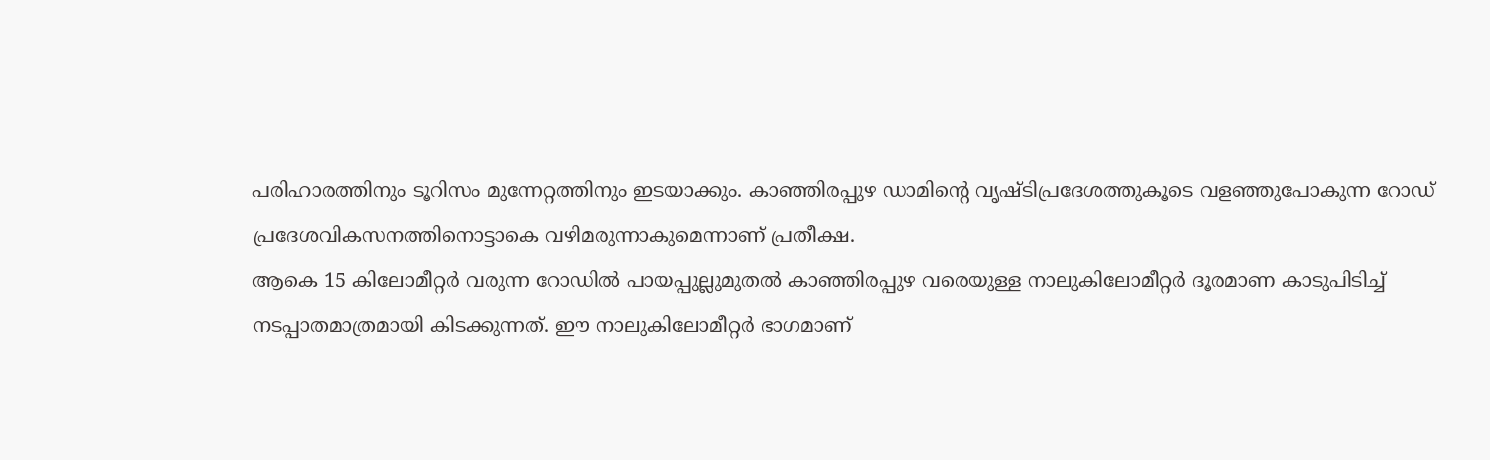പരിഹാരത്തിനും ടൂറിസം മുന്നേറ്റത്തിനും ഇടയാക്കും. കാഞ്ഞിരപ്പുഴ ഡാമിന്റെ വൃഷ്ടിപ്രദേശത്തുകൂടെ വളഞ്ഞുപോകുന്ന റോഡ് പ്രദേശവികസനത്തിനൊട്ടാകെ വഴിമരുന്നാകുമെന്നാണ് പ്രതീക്ഷ.
ആകെ 15 കിലോമീറ്റർ വരുന്ന റോഡിൽ പായപ്പുല്ലുമുതൽ കാഞ്ഞിരപ്പുഴ വരെയുള്ള നാലുകിലോമീറ്റർ ദൂരമാണ കാടുപിടിച്ച് നടപ്പാതമാത്രമായി കിടക്കുന്നത്. ഈ നാലുകിലോമീറ്റർ ഭാഗമാണ്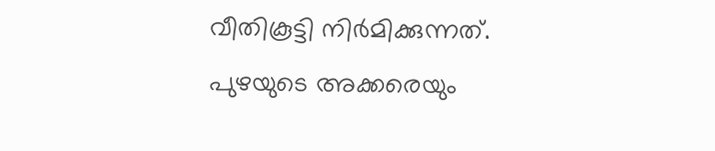വീതികൂട്ടി നിർമിക്കുന്നത്.
പുഴയുടെ അക്കരെയും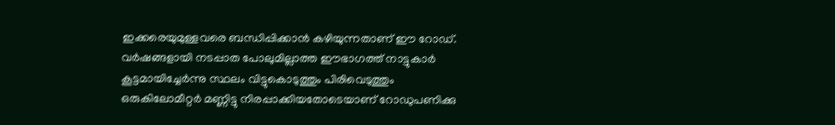ഇക്കരെയുമുള്ളവരെ ബന്ധിപ്പിക്കാൻ കഴിയുന്നതാണ് ഈ റോഡ്. വർഷങ്ങളായി നടപ്പാത പോലുമില്ലാത്ത ഈഭാഗത്ത് നാട്ടുകാർ കൂട്ടമായിച്ചേർന്നു സ്ഥലം വിട്ടുകൊടുത്തും പിരിവെടുത്തും ഒരുകിലോമീറ്റർ മണ്ണിട്ടു നിരപ്പാക്കിയതോടെയാണ് റോഡുപണിക്കു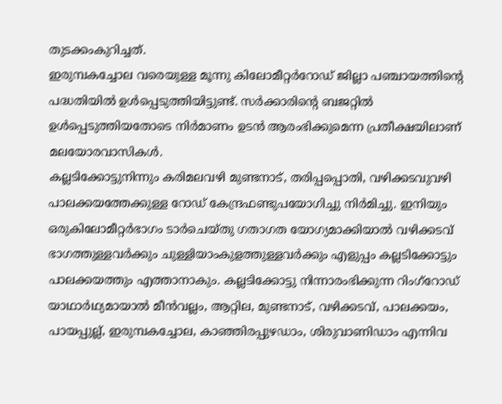തുടക്കംകുറിച്ചത്.
ഇരുമ്പകച്ചോല വരെയുള്ള മൂന്നു കിലോമീറ്റർറോഡ് ജില്ലാ പഞ്ചായത്തിന്റെ പദ്ധതിയിൽ ഉൾപ്പെടുത്തിയിട്ടുണ്ട്. സർക്കാരിന്റെ ബജറ്റിൽ ഉൾപ്പെടുത്തിയതോടെ നിർമാണം ഉടൻ ആരംഭിക്കുമെന്ന പ്രതീക്ഷയിലാണ് മലയോരവാസികൾ.
കല്ലടിക്കോട്ടുനിന്നും കരിമലവഴി മുണ്ടനാട്, തരിപ്പപ്പൊതി, വഴിക്കടവുവഴി പാലക്കയത്തേക്കുള്ള റോഡ് കേന്ദ്രഫണ്ടുപയോഗിച്ചു നിർമിച്ചു. ഇനിയും ഒരുകിലോമീറ്റർഭാഗം ടാർചെയ്തു ഗതാഗത യോഗ്യമാക്കിയാൽ വഴിക്കടവ് ഭാഗത്തുള്ളവർക്കും ചുള്ളിയാംകുളത്തുള്ളവർക്കും എളുപ്പം കല്ലടിക്കോട്ടും പാലക്കയത്തും എത്താനാകും. കല്ലടിക്കോട്ടു നിന്നാരംഭിക്കുന്ന റിംഗ്റോഡ് യാഥാർഥ്യമായാൽ മീൻവല്ലം, ആറ്റില, മുണ്ടനാട്, വഴിക്കടവ്, പാലക്കയം, പായപ്പുല്ല്, ഇരുമ്പകച്ചോല, കാഞ്ഞിരപ്പുഴഡാം, ശിരുവാണിഡാം എന്നിവ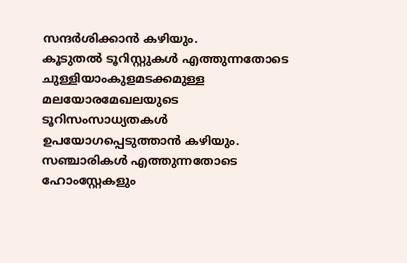സന്ദർശിക്കാൻ കഴിയും.
കൂടുതൽ ടൂറിസ്റ്റുകൾ എത്തുന്നതോടെ ചുള്ളിയാംകുളമടക്കമുള്ള മലയോരമേഖലയുടെ ടൂറിസംസാധ്യതകൾ ഉപയോഗപ്പെടുത്താൻ കഴിയും. സഞ്ചാരികൾ എത്തുന്നതോടെ ഹോംസ്റ്റേകളും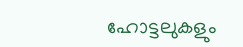ഹോട്ടലുകളും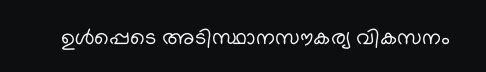ഉൾപ്പെടെ അടിസ്ഥാനസൗകര്യ വികസനം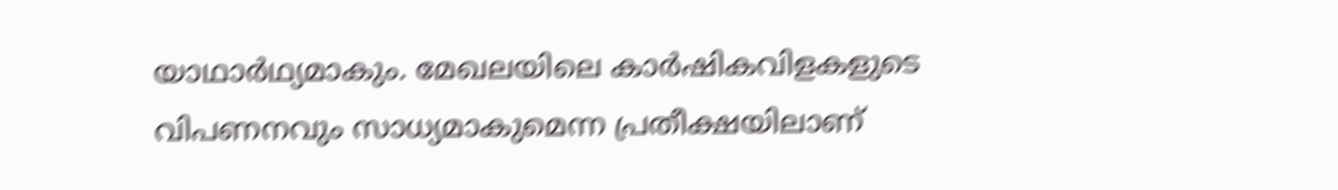യാഥാർഥ്യമാകും. മേഖലയിലെ കാർഷികവിളകളുടെ വിപണനവും സാധ്യമാകുമെന്ന പ്രതീക്ഷയിലാണ്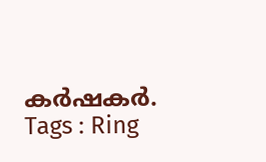കർഷകർ.
Tags : Ring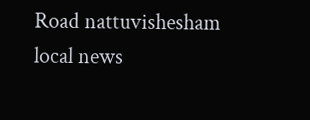Road nattuvishesham local news